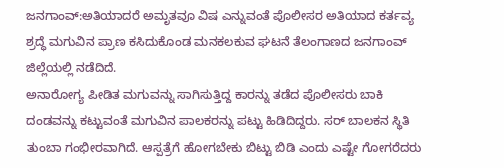ಜನಗಾಂವ್:ಅತಿಯಾದರೆ ಅಮೃತವೂ ವಿಷ ಎನ್ನುವಂತೆ ಪೊಲೀಸರ ಅತಿಯಾದ ಕರ್ತವ್ಯ ಶ್ರದ್ಧೆ ಮಗುವಿನ ಪ್ರಾಣ ಕಸಿದುಕೊಂಡ ಮನಕಲಕುವ ಘಟನೆ ತೆಲಂಗಾಣದ ಜನಗಾಂವ್ ಜಿಲ್ಲೆಯಲ್ಲಿ ನಡೆದಿದೆ.
ಅನಾರೋಗ್ಯ ಪೀಡಿತ ಮಗುವನ್ನು ಸಾಗಿಸುತ್ತಿದ್ದ ಕಾರನ್ನು ತಡೆದ ಪೊಲೀಸರು ಬಾಕಿ ದಂಡವನ್ನು ಕಟ್ಟುವಂತೆ ಮಗುವಿನ ಪಾಲಕರನ್ನು ಪಟ್ಟು ಹಿಡಿದಿದ್ದರು. ಸರ್ ಬಾಲಕನ ಸ್ಥಿತಿ ತುಂಬಾ ಗಂಭೀರವಾಗಿದೆ. ಆಸ್ಪತ್ರೆಗೆ ಹೋಗಬೇಕು ಬಿಟ್ಟು ಬಿಡಿ ಎಂದು ಎಷ್ಟೇ ಗೋಗರೆದರು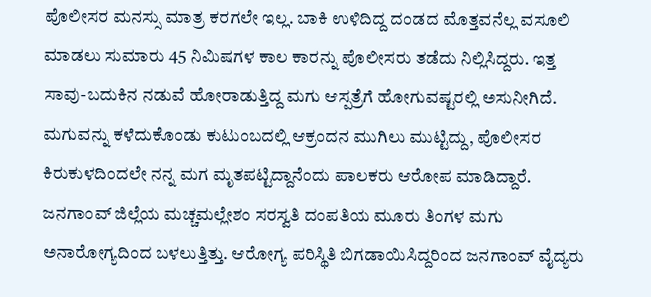ಪೊಲೀಸರ ಮನಸ್ಸು ಮಾತ್ರ ಕರಗಲೇ ಇಲ್ಲ. ಬಾಕಿ ಉಳಿದಿದ್ದ ದಂಡದ ಮೊತ್ತವನೆಲ್ಲ ವಸೂಲಿ ಮಾಡಲು ಸುಮಾರು 45 ನಿಮಿಷಗಳ ಕಾಲ ಕಾರನ್ನು ಪೊಲೀಸರು ತಡೆದು ನಿಲ್ಲಿಸಿದ್ದರು. ಇತ್ತ ಸಾವು-ಬದುಕಿನ ನಡುವೆ ಹೋರಾಡುತ್ತಿದ್ದ ಮಗು ಆಸ್ಪತ್ರೆಗೆ ಹೋಗುವಷ್ಟರಲ್ಲಿ ಅಸುನೀಗಿದೆ. ಮಗುವನ್ನು ಕಳೆದುಕೊಂಡು ಕುಟುಂಬದಲ್ಲಿ ಆಕ್ರಂದನ ಮುಗಿಲು ಮುಟ್ಟಿದ್ದು, ಪೊಲೀಸರ ಕಿರುಕುಳದಿಂದಲೇ ನನ್ನ ಮಗ ಮೃತಪಟ್ಟಿದ್ದಾನೆಂದು ಪಾಲಕರು ಆರೋಪ ಮಾಡಿದ್ದಾರೆ.
ಜನಗಾಂವ್ ಜಿಲ್ಲೆಯ ಮಚ್ಚಮಲ್ಲೇಶಂ ಸರಸ್ವತಿ ದಂಪತಿಯ ಮೂರು ತಿಂಗಳ ಮಗು ಅನಾರೋಗ್ಯದಿಂದ ಬಳಲುತ್ತಿತ್ತು. ಆರೋಗ್ಯ ಪರಿಸ್ಥಿತಿ ಬಿಗಡಾಯಿಸಿದ್ದರಿಂದ ಜನಗಾಂವ್ ವೈದ್ಯರು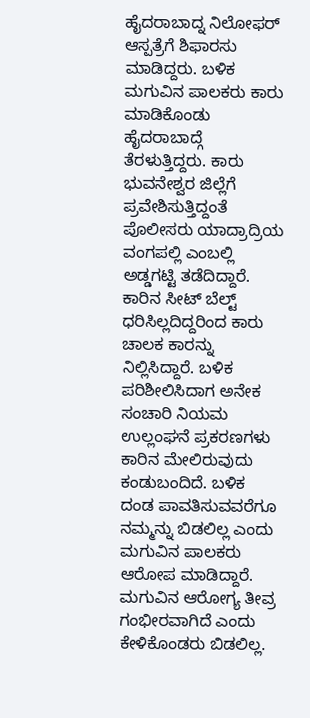ಹೈದರಾಬಾದ್ನ ನಿಲೋಫರ್ ಆಸ್ಪತ್ರೆಗೆ ಶಿಫಾರಸು ಮಾಡಿದ್ದರು. ಬಳಿಕ ಮಗುವಿನ ಪಾಲಕರು ಕಾರು ಮಾಡಿಕೊಂಡು ಹೈದರಾಬಾದ್ಗೆ ತೆರಳುತ್ತಿದ್ದರು. ಕಾರು ಭುವನೇಶ್ವರ ಜಿಲ್ಲೆಗೆ ಪ್ರವೇಶಿಸುತ್ತಿದ್ದಂತೆ ಪೊಲೀಸರು ಯಾದ್ರಾದ್ರಿಯ ವಂಗಪಲ್ಲಿ ಎಂಬಲ್ಲಿ ಅಡ್ಡಗಟ್ಟಿ ತಡೆದಿದ್ದಾರೆ. ಕಾರಿನ ಸೀಟ್ ಬೆಲ್ಟ್ ಧರಿಸಿಲ್ಲದಿದ್ದರಿಂದ ಕಾರು ಚಾಲಕ ಕಾರನ್ನು ನಿಲ್ಲಿಸಿದ್ದಾರೆ. ಬಳಿಕ ಪರಿಶೀಲಿಸಿದಾಗ ಅನೇಕ ಸಂಚಾರಿ ನಿಯಮ ಉಲ್ಲಂಘನೆ ಪ್ರಕರಣಗಳು ಕಾರಿನ ಮೇಲಿರುವುದು ಕಂಡುಬಂದಿದೆ. ಬಳಿಕ ದಂಡ ಪಾವತಿಸುವವರೆಗೂ ನಮ್ಮನ್ನು ಬಿಡಲಿಲ್ಲ ಎಂದು ಮಗುವಿನ ಪಾಲಕರು ಆರೋಪ ಮಾಡಿದ್ದಾರೆ.
ಮಗುವಿನ ಆರೋಗ್ಯ ತೀವ್ರ ಗಂಭೀರವಾಗಿದೆ ಎಂದು ಕೇಳಿಕೊಂಡರು ಬಿಡಲಿಲ್ಲ.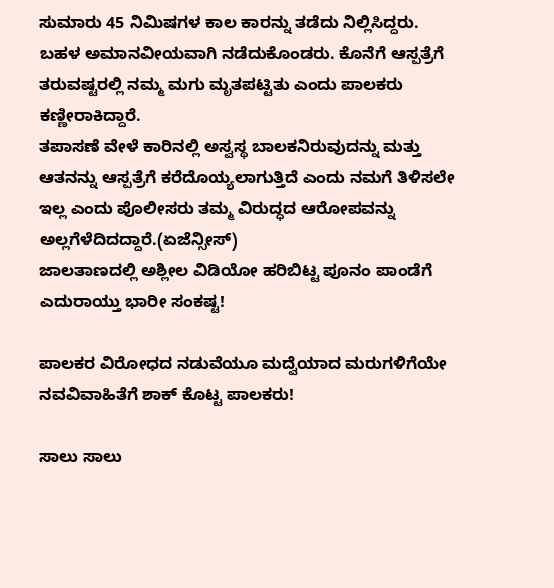ಸುಮಾರು 45 ನಿಮಿಷಗಳ ಕಾಲ ಕಾರನ್ನು ತಡೆದು ನಿಲ್ಲಿಸಿದ್ದರು. ಬಹಳ ಅಮಾನವೀಯವಾಗಿ ನಡೆದುಕೊಂಡರು. ಕೊನೆಗೆ ಆಸ್ಪತ್ರೆಗೆ ತರುವಷ್ಟರಲ್ಲಿ ನಮ್ಮ ಮಗು ಮೃತಪಟ್ಟಿತು ಎಂದು ಪಾಲಕರು ಕಣ್ಣೀರಾಕಿದ್ದಾರೆ.
ತಪಾಸಣೆ ವೇಳೆ ಕಾರಿನಲ್ಲಿ ಅಸ್ವಸ್ಥ ಬಾಲಕನಿರುವುದನ್ನು ಮತ್ತು ಆತನನ್ನು ಆಸ್ಪತ್ರೆಗೆ ಕರೆದೊಯ್ಯಲಾಗುತ್ತಿದೆ ಎಂದು ನಮಗೆ ತಿಳಿಸಲೇ ಇಲ್ಲ ಎಂದು ಪೊಲೀಸರು ತಮ್ಮ ವಿರುದ್ಧದ ಆರೋಪವನ್ನು ಅಲ್ಲಗೆಳೆದಿದದ್ದಾರೆ.(ಏಜೆನ್ಸೀಸ್)
ಜಾಲತಾಣದಲ್ಲಿ ಅಶ್ಲೀಲ ವಿಡಿಯೋ ಹರಿಬಿಟ್ಟ ಪೂನಂ ಪಾಂಡೆಗೆ ಎದುರಾಯ್ತು ಭಾರೀ ಸಂಕಷ್ಟ!

ಪಾಲಕರ ವಿರೋಧದ ನಡುವೆಯೂ ಮದ್ವೆಯಾದ ಮರುಗಳಿಗೆಯೇ ನವವಿವಾಹಿತೆಗೆ ಶಾಕ್ ಕೊಟ್ಟ ಪಾಲಕರು!

ಸಾಲು ಸಾಲು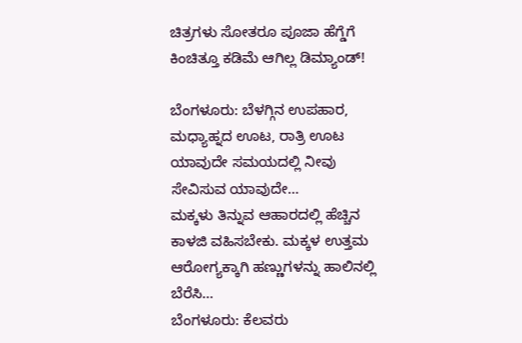ಚಿತ್ರಗಳು ಸೋತರೂ ಪೂಜಾ ಹೆಗ್ಡೆಗೆ ಕಿಂಚಿತ್ತೂ ಕಡಿಮೆ ಆಗಿಲ್ಲ ಡಿಮ್ಯಾಂಡ್!

ಬೆಂಗಳೂರು: ಬೆಳಗ್ಗಿನ ಉಪಹಾರ, ಮಧ್ಯಾಹ್ನದ ಊಟ, ರಾತ್ರಿ ಊಟ ಯಾವುದೇ ಸಮಯದಲ್ಲಿ ನೀವು ಸೇವಿಸುವ ಯಾವುದೇ…
ಮಕ್ಕಳು ತಿನ್ನುವ ಆಹಾರದಲ್ಲಿ ಹೆಚ್ಚಿನ ಕಾಳಜಿ ವಹಿಸಬೇಕು. ಮಕ್ಕಳ ಉತ್ತಮ ಆರೋಗ್ಯಕ್ಕಾಗಿ ಹಣ್ಣುಗಳನ್ನು ಹಾಲಿನಲ್ಲಿ ಬೆರೆಸಿ…
ಬೆಂಗಳೂರು: ಕೆಲವರು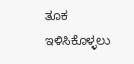ತೂಕ ಇಳಿಸಿಕೊಳ್ಳಲು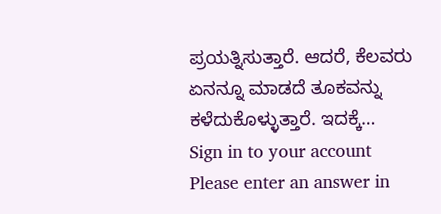ಪ್ರಯತ್ನಿಸುತ್ತಾರೆ. ಆದರೆ, ಕೆಲವರು ಏನನ್ನೂ ಮಾಡದೆ ತೂಕವನ್ನು ಕಳೆದುಕೊಳ್ಳುತ್ತಾರೆ. ಇದಕ್ಕೆ…
Sign in to your account
Please enter an answer in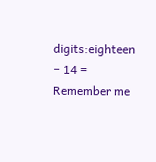digits:eighteen − 14 =
Remember me